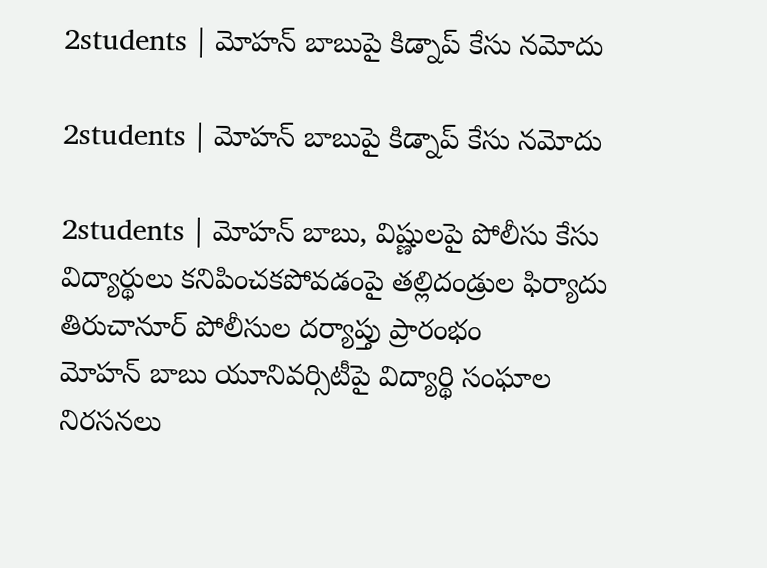2students | మోహన్ బాబుపై కిడ్నాప్ కేసు నమోదు

2students | మోహన్ బాబుపై కిడ్నాప్ కేసు నమోదు

2students | మోహన్ బాబు, విష్ణులపై పోలీసు కేసు
విద్యార్థులు కనిపించకపోవడంపై తల్లిదండ్రుల ఫిర్యాదు
తిరుచానూర్ పోలీసుల దర్యాప్తు ప్రారంభం
మోహన్ బాబు యూనివర్సిటీపై విద్యార్థి సంఘాల నిరసనలు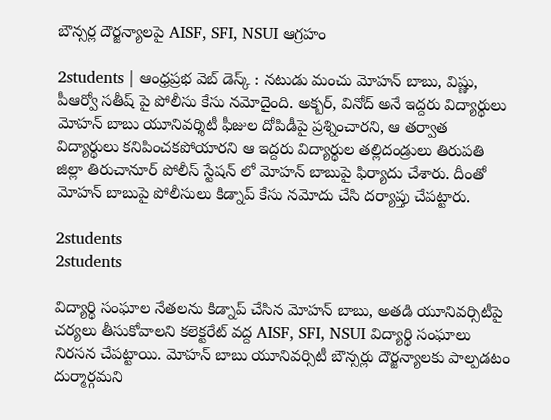బౌన్సర్ల దౌర్జన్యాలపై AISF, SFI, NSUI ఆగ్రహం

2students | ఆంధ్రప్రభ వెబ్ డెస్క్ : నటుడు మంచు మోహన్ బాబు, విష్ణు, పీఆర్వో సతీష్ పై పోలీసు కేసు నమోదైంది. అక్బర్, వినోద్ అనే ఇద్దరు విద్యార్థులు మోహన్ బాబు యూనివర్శిటీ ఫీజుల దోపిడీపై ప్రశ్నించారని, ఆ తర్వాత విద్యార్థులు కనిపించకపోయారని ఆ ఇద్దరు విద్యార్థుల తల్లిదండ్రులు తిరుపతి జిల్లా తిరుచానూర్ పోలీస్ స్టేషన్ లో మోహన్ బాబుపై ఫిర్యాదు చేశారు. దీంతో మోహన్ బాబుపై పోలీసులు కిడ్నాప్ కేసు నమోదు చేసి దర్యాప్తు చేపట్టారు.

2students
2students

విద్యార్థి సంఘాల నేతలను కిడ్నాప్ చేసిన మోహన్ బాబు, అతడి యూనివర్సిటీపై చర్యలు తీసుకోవాలని కలెక్టరేట్ వద్ద AISF, SFI, NSUI విద్యార్థి సంఘాలు నిరసన చేపట్టాయి. మోహన్ బాబు యూనివర్సిటీ బౌన్సర్లు దౌర్జన్యాలకు పాల్పడటం దుర్మార్గమని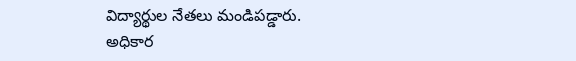విద్యార్థుల నేతలు మండిపడ్డారు.
అధికార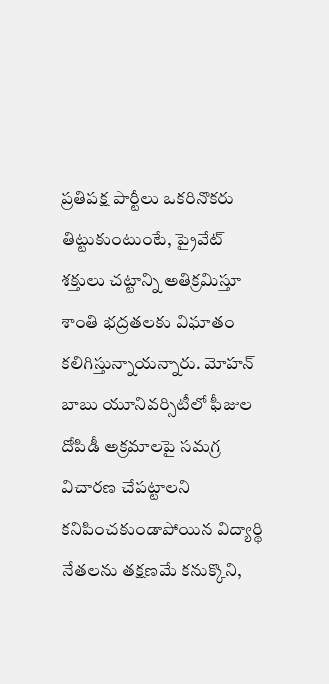ప్రతిపక్ష పార్టీలు ఒకరినొకరు తిట్టుకుంటుంటే, ప్రైవేట్ శక్తులు చట్టాన్ని అతిక్రమిస్తూ శాంతి భద్రతలకు విఘాతం కలిగిస్తున్నాయన్నారు. మోహన్ బాబు యూనివర్సిటీలో ఫీజుల దోపిడీ అక్రమాలపై సమగ్ర విచారణ చేపట్టాలని కనిపించకుండాపోయిన విద్యార్థి నేతలను తక్షణమే కనుక్కొని,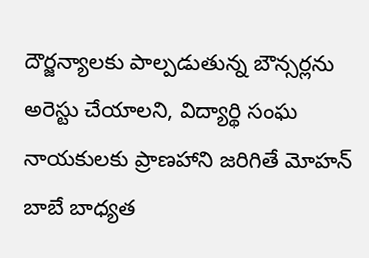దౌర్జన్యాలకు పాల్పడుతున్న బౌన్సర్లను అరెస్టు చేయాలని, విద్యార్థి సంఘ నాయకులకు ప్రాణహాని జరిగితే మోహన్ బాబే బాధ్యత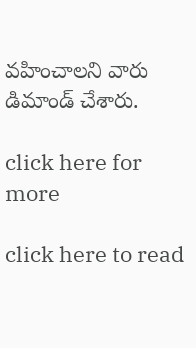వహించాలని వారు డిమాండ్ చేశారు.

click here for more

click here to read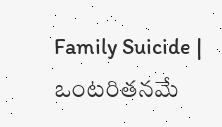Family Suicide | ఒంట‌రిత‌న‌మే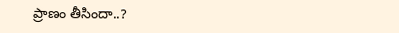ప్రాణం తీసిందా..?